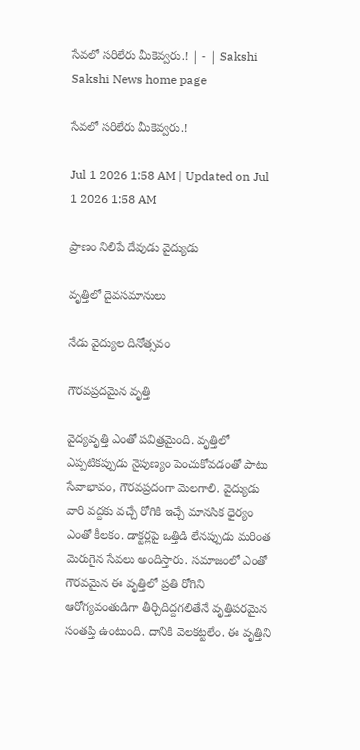సేవలో సరిలేరు మీకెవ్వరు.! | - | Sakshi
Sakshi News home page

సేవలో సరిలేరు మీకెవ్వరు.!

Jul 1 2026 1:58 AM | Updated on Jul 1 2026 1:58 AM

ప్రాణం నిలిపే దేవుడు వైద్యుడు

వృత్తిలో దైవసమానులు

నేడు వైద్యుల దినోత్సవం

గౌరవప్రదమైన వృత్తి

వైద్యవృత్తి ఎంతో పవిత్రమైంది. వృత్తిలో ఎప్పటికప్పుడు నైపుణ్యం పెంచుకోవడంతో పాటు సేవాభావం, గౌరవప్రదంగా మెలగాలి. వైద్యుడు వారి వద్దకు వచ్చే రోగికి ఇచ్చే మానసిక ధైర్యం ఎంతో కీలకం. డాక్టర్లపై ఒత్తిడి లేనప్పుడు మరింత మెరుగైన సేవలు అందిస్తారు. సమాజంలో ఎంతో గౌరవమైన ఈ వృత్తిలో ప్రతి రోగిని ఆరోగ్యవంతుడిగా తీర్చిదిద్దగలితేనే వృత్తిపరమైన సంతప్తి ఉంటుంది. దానికి వెలకట్టలేం. ఈ వృత్తిని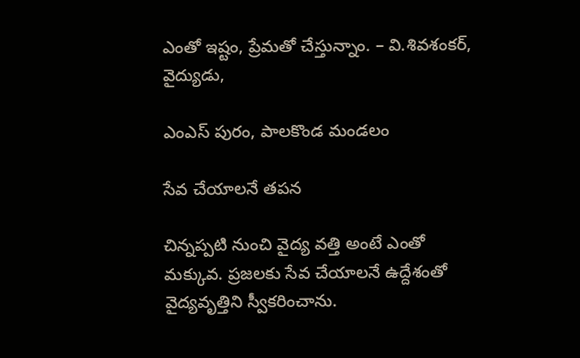ఎంతో ఇష్టం, ప్రేమతో చేస్తున్నాం. – వి.శివశంకర్‌, వైద్యుడు,

ఎంఎస్‌ పురం, పాలకొండ మండలం

సేవ చేయాలనే తపన

చిన్నప్పటి నుంచి వైద్య వత్తి అంటే ఎంతో మక్కువ. ప్రజలకు సేవ చేయాలనే ఉద్దేశంతో వైద్యవృత్తిని స్వీకరించాను.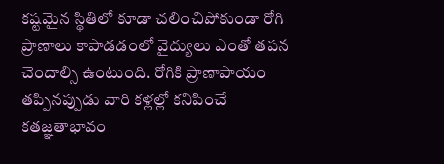కష్టమైన స్థితిలో కూడా చలించిపోకుండా రోగి ప్రాణాలు కాపాడడంలో వైద్యులు ఎంతో తపన చెందాల్సి ఉంటుంది. రోగికి ప్రాణాపాయం తప్పినప్పుడు వారి కళ్లల్లో కనిపించే కతజ్ఞతాభావం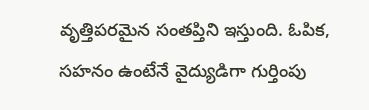వృత్తిపరమైన సంతప్తిని ఇస్తుంది. ఓపిక, సహనం ఉంటేనే వైద్యుడిగా గుర్తింపు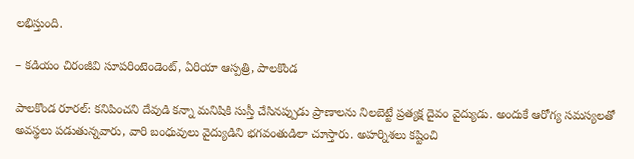లభిస్తుంది.

– కడియం చిరంజీవి సూపరింటెండెంట్‌, ఏరియా ఆస్పత్రి, పాలకొండ

పాలకొండ రూరల్‌: కనిపించని దేవుడి కన్నా మనిషికి సుస్తీ చేసినప్పుడు ప్రాణాలను నిలబెట్టే ప్రత్యక్ష దైవం వైద్యుడు. అందుకే ఆరోగ్య సమస్యలతో అవస్థలు పడుతున్నవారు, వారి బంధువులు వైద్యుడిని భగవంతుడిలా చూస్తారు. అహర్నిశలు కష్టించి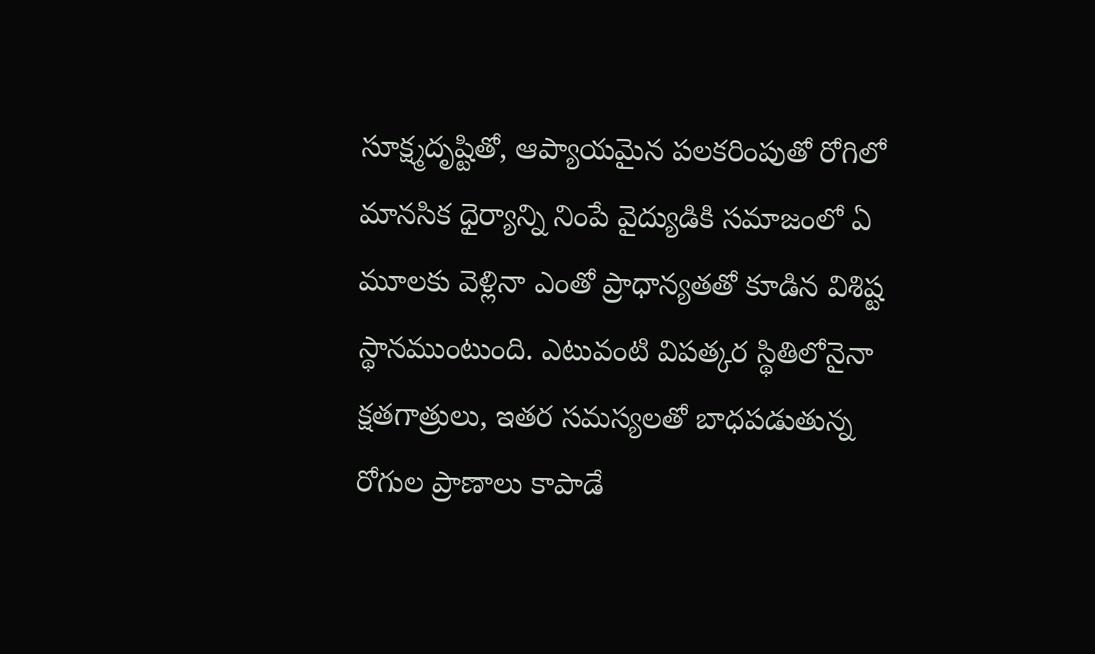సూక్ష్మదృష్టితో, ఆప్యాయమైన పలకరింపుతో రోగిలో మానసిక ధైర్యాన్ని నింపే వైద్యుడికి సమాజంలో ఏ మూలకు వెళ్లినా ఎంతో ప్రాధాన్యతతో కూడిన విశిష్ట స్థానముంటుంది. ఎటువంటి విపత్కర స్థితిలోనైనా క్షతగాత్రులు, ఇతర సమస్యలతో బాధపడుతున్న రోగుల ప్రాణాలు కాపాడే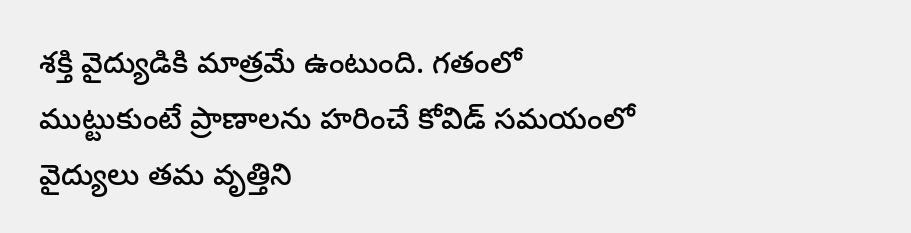శక్తి వైద్యుడికి మాత్రమే ఉంటుంది. గతంలో ముట్టుకుంటే ప్రాణాలను హరించే కోవిడ్‌ సమయంలో వైద్యులు తమ వృత్తిని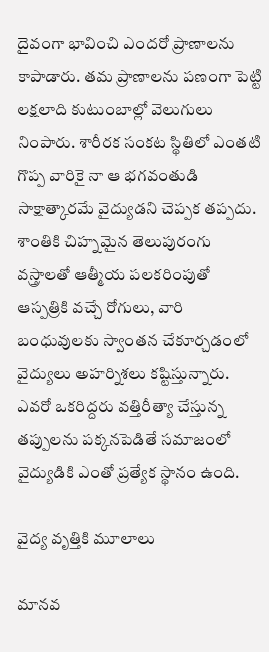దైవంగా భావించి ఎందరో ప్రాణాలను కాపాడారు. తమ ప్రాణాలను పణంగా పెట్టి లక్షలాది కుటుంబాల్లో వెలుగులు నింపారు. శారీరక సంకట స్థితిలో ఎంతటి గొప్ప వారికై నా ఆ భగవంతుడి సాక్షాత్కారమే వైద్యుడని చెప్పక తప్పదు. శాంతికి చిహ్నమైన తెలుపురంగు వస్త్రాలతో ఆత్మీయ పలకరింపుతో ఆస్పత్రికి వచ్చే రోగులు, వారి బంధువులకు స్వాంతన చేకూర్చడంలో వైద్యులు అహర్నిశలు కష్టిస్తున్నారు. ఎవరో ఒకరిద్దరు వత్తిరీత్యా చేస్తున్న తప్పులను పక్కనపెడితే సమాజంలో వైద్యుడికి ఎంతో ప్రత్యేక స్థానం ఉంది.

వైద్య వృత్తికి మూలాలు

మానవ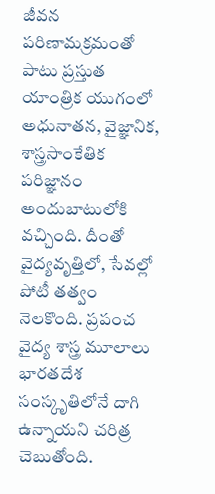జీవన పరిణామక్రమంతో పాటు ప్రస్తుత యాంత్రిక యుగంలో అధునాతన, వైజ్ఞానిక, శాస్త్రసాంకేతిక పరిజ్ఞానం అందుబాటులోకి వచ్చింది. దీంతో వైద్యవృత్తిలో, సేవల్లో పోటీ తత్వం నెలకొంది. ప్రపంచ వైద్య శాస్త్ర మూలాలు భారతదేశ సంస్కృతిలోనే దాగి ఉన్నాయని చరిత్ర చెబుతోంది.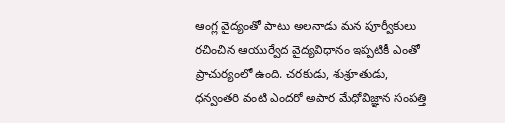ఆంగ్ల వైద్యంతో పాటు అలనాడు మన పూర్వీకులు రచించిన ఆయుర్వేద వైద్యవిధానం ఇప్పటికీ ఎంతో ప్రాచుర్యంలో ఉంది. చరకుడు, శుశ్రూతుడు, ధన్వంతరి వంటి ఎందరో అపార మేధోవిజ్ఞాన సంపత్తి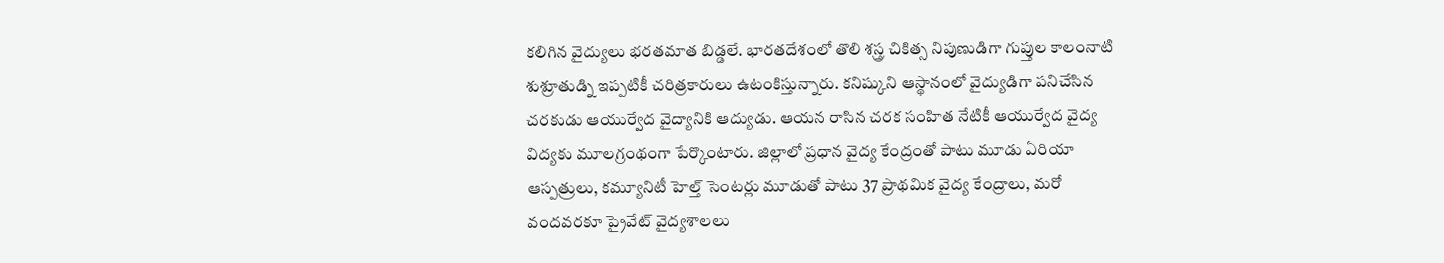కలిగిన వైద్యులు భరతమాత బిడ్డలే. భారతదేశంలో తొలి శస్త్ర చికిత్స నిపుణుడిగా గుప్తుల కాలంనాటి శుశ్రూతుడ్ని ఇప్పటికీ చరిత్రకారులు ఉటంకిస్తున్నారు. కనిష్కుని ఆస్థానంలో వైద్యుడిగా పనిచేసిన చరకుడు ఆయుర్వేద వైద్యానికి ఆద్యుడు. ఆయన రాసిన చరక సంహిత నేటికీ ఆయుర్వేద వైద్య విద్యకు మూలగ్రంథంగా పేర్కొంటారు. జిల్లాలో ప్రధాన వైద్య కేంద్రంతో పాటు మూడు ఏరియా ఆస్పత్రులు, కమ్యూనిటీ హెల్త్‌ సెంటర్లు మూడుతో పాటు 37 ప్రాథమిక వైద్య కేంద్రాలు, మరో వందవరకూ ప్రైవేట్‌ వైద్యశాలలు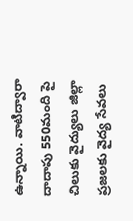ఉన్నాయి. వాటిద్వారా దాదాపు 550మంది పై చిలుకు వైద్యులు జిల్లా ప్రజలకు వైద్య సేవలు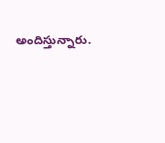అందిస్తున్నారు.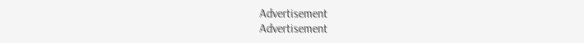Advertisement
Advertisement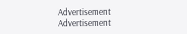Advertisement
Advertisement